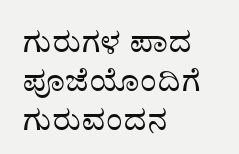ಗುರುಗಳ ಪಾದ ಪೂಜೆಯೊಂದಿಗೆ ಗುರುವಂದನ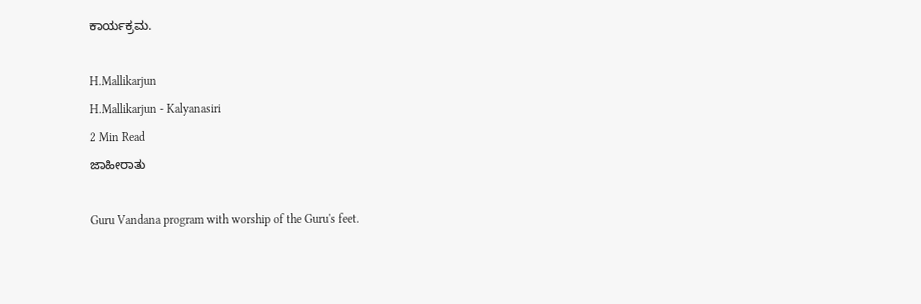ಕಾರ್ಯಕ್ರಮ.

H.Mallikarjun
H.Mallikarjun - Kalyanasiri
2 Min Read
ಜಾಹೀರಾತು

Guru Vandana program with worship of the Guru's feet.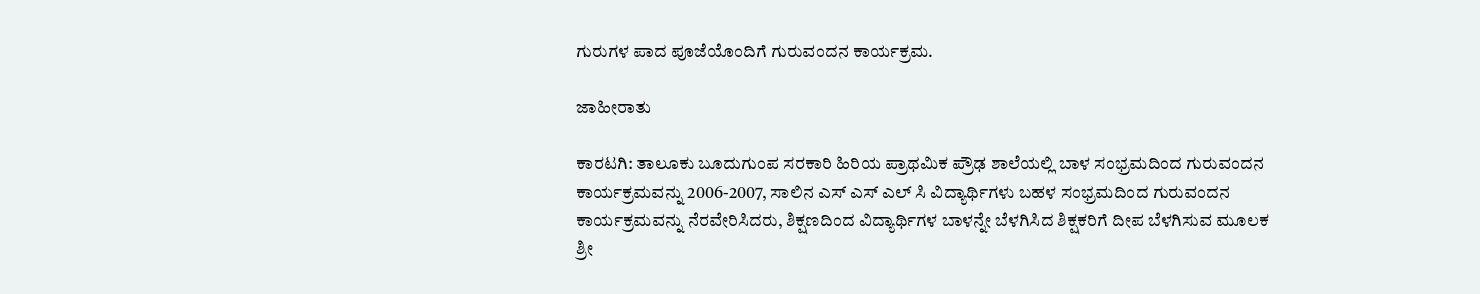ಗುರುಗಳ ಪಾದ ಪೂಜೆಯೊಂದಿಗೆ ಗುರುವಂದನ ಕಾರ್ಯಕ್ರಮ.

ಜಾಹೀರಾತು

ಕಾರಟಗಿ: ತಾಲೂಕು ಬೂದುಗುಂಪ ಸರಕಾರಿ ಹಿರಿಯ ಪ್ರಾಥಮಿಕ ಪ್ರೌಢ ಶಾಲೆಯಲ್ಲಿ ಬಾಳ ಸಂಭ್ರಮದಿಂದ ಗುರುವಂದನ ಕಾರ್ಯಕ್ರಮವನ್ನು 2006-2007, ಸಾಲಿನ ಎಸ್ ಎಸ್ ಎಲ್ ಸಿ ವಿದ್ಯಾರ್ಥಿಗಳು ಬಹಳ ಸಂಭ್ರಮದಿಂದ ಗುರುವಂದನ ಕಾರ್ಯಕ್ರಮವನ್ನು ನೆರವೇರಿಸಿದರು, ಶಿಕ್ಷಣದಿಂದ ವಿದ್ಯಾರ್ಥಿಗಳ ಬಾಳನ್ನೇ ಬೆಳಗಿಸಿದ ಶಿಕ್ಷಕರಿಗೆ ದೀಪ ಬೆಳಗಿಸುವ ಮೂಲಕ ಶ್ರೀ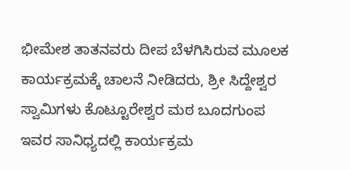ಭೀಮೇಶ ತಾತನವರು ದೀಪ ಬೆಳಗಿಸಿರುವ ಮೂಲಕ ಕಾರ್ಯಕ್ರಮಕ್ಕೆ ಚಾಲನೆ ನೀಡಿದರು, ಶ್ರೀ ಸಿದ್ದೇಶ್ವರ ಸ್ವಾಮಿಗಳು ಕೊಟ್ಟೂರೇಶ್ವರ ಮಠ ಬೂದಗುಂಪ ಇವರ ಸಾನಿಧ್ಯದಲ್ಲಿ ಕಾರ್ಯಕ್ರಮ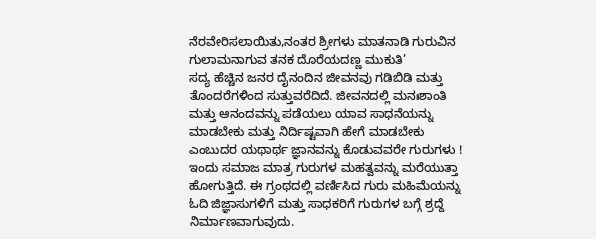ನೆರವೇರಿಸಲಾಯಿತು,ನಂತರ ಶ್ರೀಗಳು ಮಾತನಾಡಿ ಗುರುವಿನ ಗುಲಾಮನಾಗುವ ತನಕ ದೊರೆಯದಣ್ಣ ಮುಕುತಿ’
ಸದ್ಯ ಹೆಚ್ಚಿನ ಜನರ ದೈನಂದಿನ ಜೀವನವು ಗಡಿಬಿಡಿ ಮತ್ತು ತೊಂದರೆಗಳಿಂದ ಸುತ್ತುವರೆದಿದೆ. ಜೀವನದಲ್ಲಿ ಮನಃಶಾಂತಿ ಮತ್ತು ಆನಂದವನ್ನು ಪಡೆಯಲು ಯಾವ ಸಾಧನೆಯನ್ನು ಮಾಡಬೇಕು ಮತ್ತು ನಿರ್ದಿಷ್ಟವಾಗಿ ಹೇಗೆ ಮಾಡಬೇಕು ಎಂಬುದರ ಯಥಾರ್ಥ ಜ್ಞಾನವನ್ನು ಕೊಡುವವರೇ ಗುರುಗಳು ! ಇಂದು ಸಮಾಜ ಮಾತ್ರ ಗುರುಗಳ ಮಹತ್ವವನ್ನು ಮರೆಯುತ್ತಾ ಹೋಗುತ್ತಿದೆ. ಈ ಗ್ರಂಥದಲ್ಲಿ ವರ್ಣಿಸಿದ ಗುರು ಮಹಿಮೆಯನ್ನು ಓದಿ ಜಿಜ್ಞಾಸುಗಳಿಗೆ ಮತ್ತು ಸಾಧಕರಿಗೆ ಗುರುಗಳ ಬಗ್ಗೆ ಶ್ರದ್ದೆ ನಿರ್ಮಾಣವಾಗುವುದು.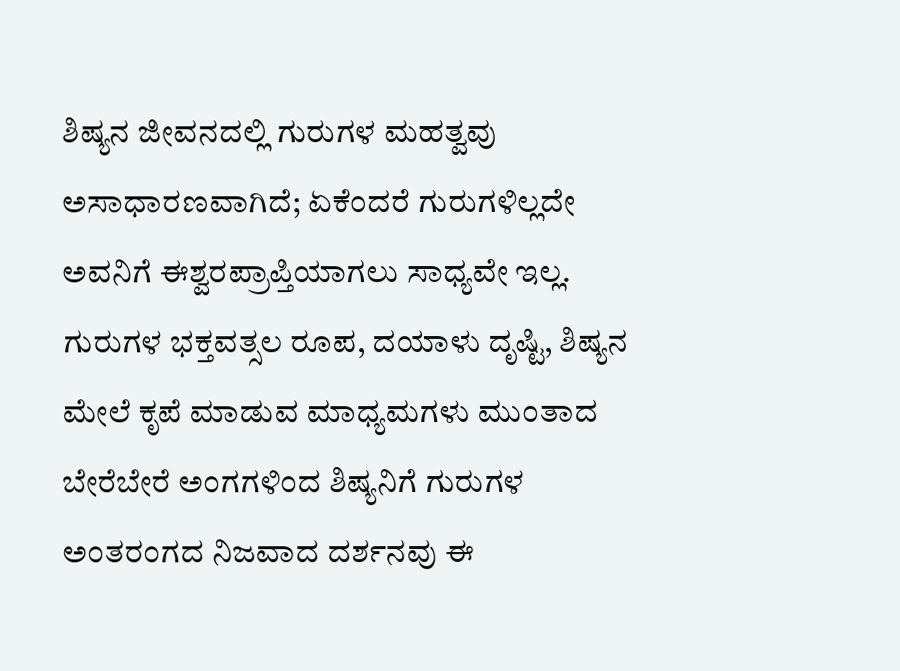ಶಿಷ್ಯನ ಜೀವನದಲ್ಲಿ ಗುರುಗಳ ಮಹತ್ವವು ಅಸಾಧಾರಣವಾಗಿದೆ; ಏಕೆಂದರೆ ಗುರುಗಳಿಲ್ಲದೇ ಅವನಿಗೆ ಈಶ್ವರಪ್ರಾಪ್ತಿಯಾಗಲು ಸಾಧ್ಯವೇ ಇಲ್ಲ. ಗುರುಗಳ ಭಕ್ತವತ್ಸಲ ರೂಪ, ದಯಾಳು ದೃಷ್ಟಿ, ಶಿಷ್ಯನ ಮೇಲೆ ಕೃಪೆ ಮಾಡುವ ಮಾಧ್ಯಮಗಳು ಮುಂತಾದ ಬೇರೆಬೇರೆ ಅಂಗಗಳಿಂದ ಶಿಷ್ಯನಿಗೆ ಗುರುಗಳ ಅಂತರಂಗದ ನಿಜವಾದ ದರ್ಶನವು ಈ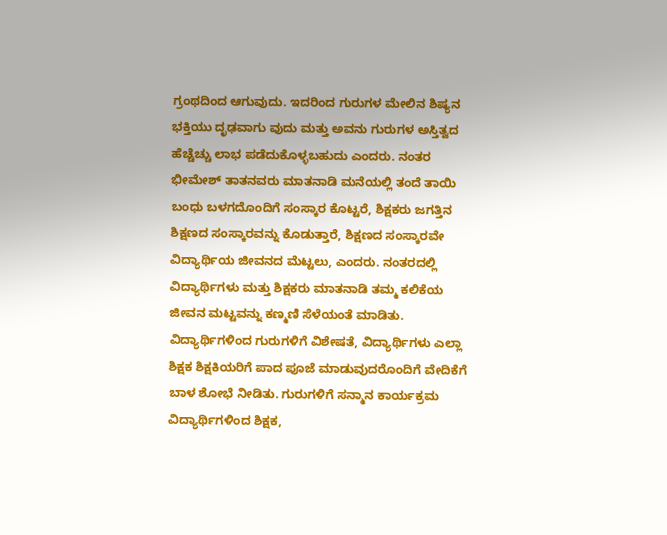ಗ್ರಂಥದಿಂದ ಆಗುವುದು. ಇದರಿಂದ ಗುರುಗಳ ಮೇಲಿನ ಶಿಷ್ಯನ ಭಕ್ತಿಯು ದೃಢವಾಗು ವುದು ಮತ್ತು ಅವನು ಗುರುಗಳ ಅಸ್ತಿತ್ವದ ಹೆಚ್ಚೆಚ್ಚು ಲಾಭ ಪಡೆದುಕೊಳ್ಳಬಹುದು ಎಂದರು. ನಂತರ ಭೀಮೇಶ್ ತಾತನವರು ಮಾತನಾಡಿ ಮನೆಯಲ್ಲಿ ತಂದೆ ತಾಯಿ ಬಂಧು ಬಳಗದೊಂದಿಗೆ ಸಂಸ್ಕಾರ ಕೊಟ್ಟರೆ, ಶಿಕ್ಷಕರು ಜಗತ್ತಿನ ಶಿಕ್ಷಣದ ಸಂಸ್ಕಾರವನ್ನು ಕೊಡುತ್ತಾರೆ, ಶಿಕ್ಷಣದ ಸಂಸ್ಕಾರವೇ ವಿದ್ಯಾರ್ಥಿಯ ಜೀವನದ ಮೆಟ್ಟಲು, ಎಂದರು. ನಂತರದಲ್ಲಿ ವಿದ್ಯಾರ್ಥಿಗಳು ಮತ್ತು ಶಿಕ್ಷಕರು ಮಾತನಾಡಿ ತಮ್ಮ ಕಲಿಕೆಯ ಜೀವನ ಮಟ್ಟವನ್ನು ಕಣ್ಮಣಿ ಸೆಳೆಯಂತೆ ಮಾಡಿತು. ವಿದ್ಯಾರ್ಥಿಗಳಿಂದ ಗುರುಗಳಿಗೆ ವಿಶೇಷತೆ, ವಿದ್ಯಾರ್ಥಿಗಳು ಎಲ್ಲಾ ಶಿಕ್ಷಕ ಶಿಕ್ಷಕಿಯರಿಗೆ ಪಾದ ಪೂಜೆ ಮಾಡುವುದರೊಂದಿಗೆ ವೇದಿಕೆಗೆ ಬಾಳ ಶೋಭೆ ನೀಡಿತು. ಗುರುಗಳಿಗೆ ಸನ್ಮಾನ ಕಾರ್ಯಕ್ರಮ ವಿದ್ಯಾರ್ಥಿಗಳಿಂದ ಶಿಕ್ಷಕ,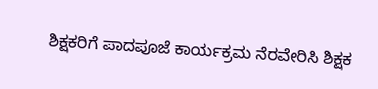ಶಿಕ್ಷಕರಿಗೆ ಪಾದಪೂಜೆ ಕಾರ್ಯಕ್ರಮ ನೆರವೇರಿಸಿ ಶಿಕ್ಷಕ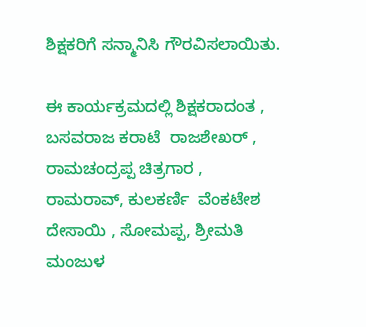ಶಿಕ್ಷಕರಿಗೆ ಸನ್ಮಾನಿಸಿ ಗೌರವಿಸಲಾಯಿತು.

ಈ ಕಾರ್ಯಕ್ರಮದಲ್ಲಿ ಶಿಕ್ಷಕರಾದಂತ , ಬಸವರಾಜ ಕರಾಟೆ  ರಾಜಶೇಖರ್ , ರಾಮಚಂದ್ರಪ್ಪ ಚಿತ್ರಗಾರ , ರಾಮರಾವ್, ಕುಲಕರ್ಣಿ  ವೆಂಕಟೇಶ ದೇಸಾಯಿ , ಸೋಮಪ್ಪ, ಶ್ರೀಮತಿ ಮಂಜುಳ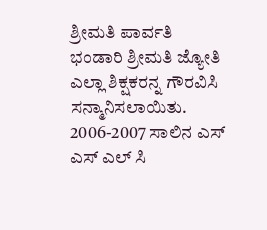ಶ್ರೀಮತಿ ಪಾರ್ವತಿ ಭಂಡಾರಿ ಶ್ರೀಮತಿ ಜ್ಯೋತಿ ಎಲ್ಲಾ ಶಿಕ್ಷಕರನ್ನ ಗೌರವಿಸಿ ಸನ್ಮಾನಿಸಲಾಯಿತು. 2006-2007 ಸಾಲಿನ ಎಸ್ ಎಸ್ ಎಲ್ ಸಿ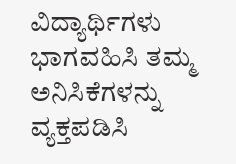ವಿದ್ಯಾರ್ಥಿಗಳು ಭಾಗವಹಿಸಿ ತಮ್ಮ ಅನಿಸಿಕೆಗಳನ್ನು ವ್ಯಕ್ತಪಡಿಸಿ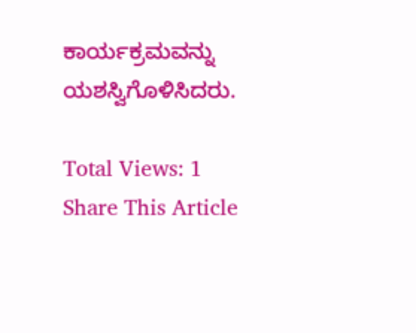ಕಾರ್ಯಕ್ರಮವನ್ನು ಯಶಸ್ವಿಗೊಳಿಸಿದರು.

Total Views: 1
Share This Article